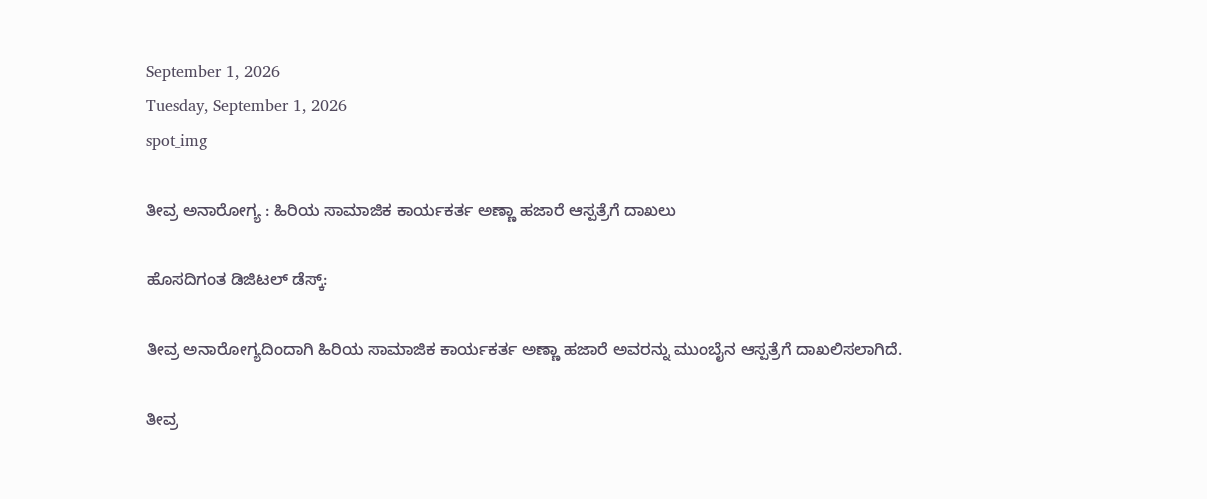September 1, 2026
Tuesday, September 1, 2026
spot_img

ತೀವ್ರ ಅನಾರೋಗ್ಯ : ಹಿರಿಯ ಸಾಮಾಜಿಕ ಕಾರ್ಯಕರ್ತ ಅಣ್ಣಾ ಹಜಾರೆ ಆಸ್ಪತ್ರೆಗೆ ದಾಖಲು

ಹೊಸದಿಗಂತ ಡಿಜಿಟಲ್‌ ಡೆಸ್ಕ್‌:

ತೀವ್ರ ಅನಾರೋಗ್ಯದಿಂದಾಗಿ ಹಿರಿಯ ಸಾಮಾಜಿಕ ಕಾರ್ಯಕರ್ತ ಅಣ್ಣಾ ಹಜಾರೆ ಅವರನ್ನು ಮುಂಬೈನ ಆಸ್ಪತ್ರೆಗೆ ದಾಖಲಿಸಲಾಗಿದೆ.

ತೀವ್ರ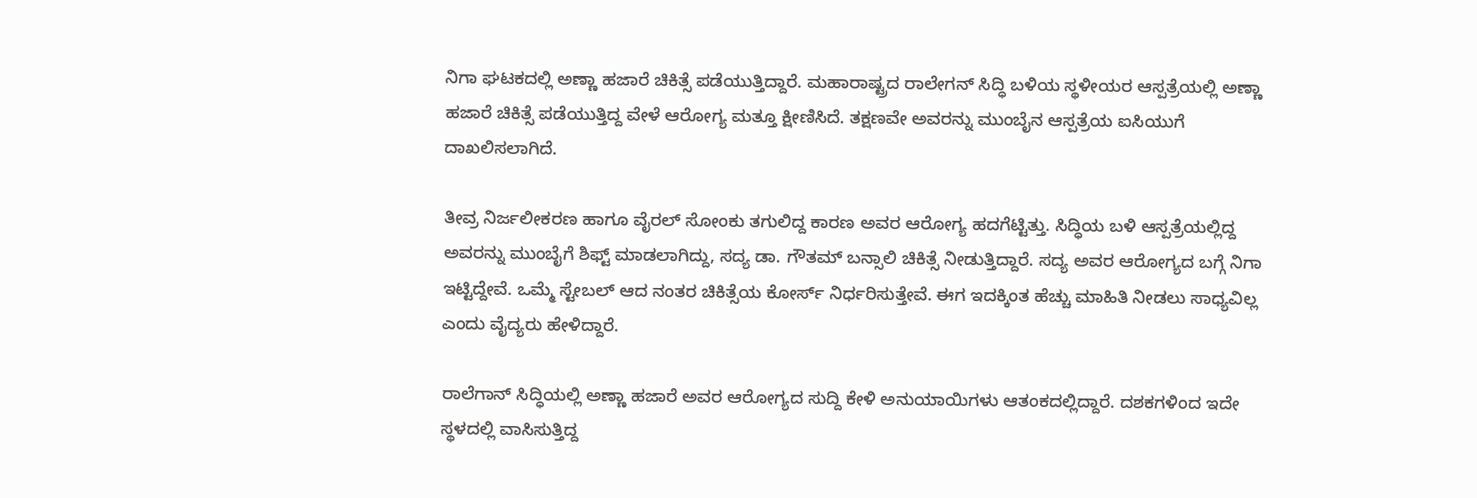ನಿಗಾ ಘಟಕದಲ್ಲಿ ಅಣ್ಣಾ ಹಜಾರೆ ಚಿಕಿತ್ಸೆ ಪಡೆಯುತ್ತಿದ್ದಾರೆ. ಮಹಾರಾಷ್ಟ್ರದ ರಾಲೇಗನ್‌ ಸಿದ್ಧಿ ಬಳಿಯ ಸ್ಥಳೀಯರ ಆಸ್ಪತ್ರೆಯಲ್ಲಿ ಅಣ್ಣಾ ಹಜಾರೆ ಚಿಕಿತ್ಸೆ ಪಡೆಯುತ್ತಿದ್ದ ವೇಳೆ ಆರೋಗ್ಯ ಮತ್ತೂ ಕ್ಷೀಣಿಸಿದೆ. ತಕ್ಷಣವೇ ಅವರನ್ನು ಮುಂಬೈನ ಆಸ್ಪತ್ರೆಯ ಐಸಿಯುಗೆ ದಾಖಲಿಸಲಾಗಿದೆ.

ತೀವ್ರ ನಿರ್ಜಲೀಕರಣ ಹಾಗೂ ವೈರಲ್‌ ಸೋಂಕು ತಗುಲಿದ್ದ ಕಾರಣ ಅವರ ಆರೋಗ್ಯ ಹದಗೆಟ್ಟಿತ್ತು. ಸಿದ್ಧಿಯ ಬಳಿ ಆಸ್ಪತ್ರೆಯಲ್ಲಿದ್ದ ಅವರನ್ನು ಮುಂಬೈಗೆ ಶಿಫ್ಟ್‌ ಮಾಡಲಾಗಿದ್ದು, ಸದ್ಯ ಡಾ. ಗೌತಮ್‌ ಬನ್ಸಾಲಿ ಚಿಕಿತ್ಸೆ ನೀಡುತ್ತಿದ್ದಾರೆ. ಸದ್ಯ ಅವರ ಆರೋಗ್ಯದ ಬಗ್ಗೆ ನಿಗಾ ಇಟ್ಟಿದ್ದೇವೆ. ಒಮ್ಮೆ ಸ್ಟೇಬಲ್‌ ಆದ ನಂತರ ಚಿಕಿತ್ಸೆಯ ಕೋರ್ಸ್‌ ನಿರ್ಧರಿಸುತ್ತೇವೆ. ಈಗ ಇದಕ್ಕಿಂತ ಹೆಚ್ಚು ಮಾಹಿತಿ ನೀಡಲು ಸಾಧ್ಯವಿಲ್ಲ ಎಂದು ವೈದ್ಯರು ಹೇಳಿದ್ದಾರೆ.

ರಾಲೆಗಾನ್‌ ಸಿದ್ಧಿಯಲ್ಲಿ ಅಣ್ಣಾ ಹಜಾರೆ ಅವರ ಆರೋಗ್ಯದ ಸುದ್ದಿ ಕೇಳಿ ಅನುಯಾಯಿಗಳು ಆತಂಕದಲ್ಲಿದ್ದಾರೆ. ದಶಕಗಳಿಂದ ಇದೇ ಸ್ಥಳದಲ್ಲಿ ವಾಸಿಸುತ್ತಿದ್ದ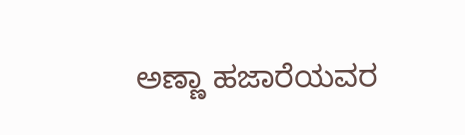ಅಣ್ಣಾ ಹಜಾರೆಯವರ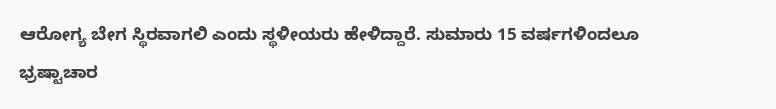ಆರೋಗ್ಯ ಬೇಗ ಸ್ಥಿರವಾಗಲಿ ಎಂದು ಸ್ಥಳೀಯರು ಹೇಳಿದ್ದಾರೆ. ಸುಮಾರು 15 ವರ್ಷಗಳಿಂದಲೂ ಭ್ರಷ್ಟಾಚಾರ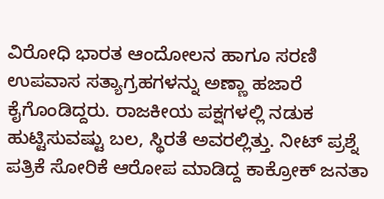ವಿರೋಧಿ ಭಾರತ ಆಂದೋಲನ ಹಾಗೂ ಸರಣಿ ಉಪವಾಸ ಸತ್ಯಾಗ್ರಹಗಳನ್ನು ಅಣ್ಣಾ ಹಜಾರೆ ಕೈಗೊಂಡಿದ್ದರು. ರಾಜಕೀಯ ಪಕ್ಷಗಳಲ್ಲಿ ನಡುಕ ಹುಟ್ಟಿಸುವಷ್ಟು ಬಲ, ಸ್ಥಿರತೆ ಅವರಲ್ಲಿತ್ತು. ನೀಟ್‌ ಪ್ರಶ್ನೆ ಪತ್ರಿಕೆ ಸೋರಿಕೆ ಆರೋಪ ಮಾಡಿದ್ದ ಕಾಕ್ರೋಕ್‌ ಜನತಾ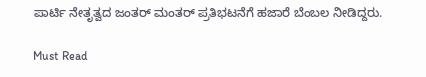ಪಾರ್ಟಿ ನೇತೃತ್ವದ ಜಂತರ್‌ ಮಂತರ್‌ ಪ್ರತಿಭಟನೆಗೆ ಹಜಾರೆ ಬೆಂಬಲ ನೀಡಿದ್ದರು.

Must Read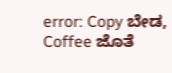error: Copy ಬೇಡ, Coffee ಜೊತೆ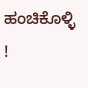ಹಂಚಿಕೊಳ್ಳಿ !